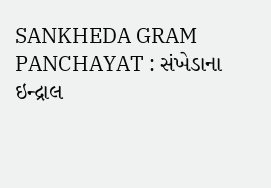SANKHEDA GRAM PANCHAYAT : સંખેડાના ઇન્દ્રાલ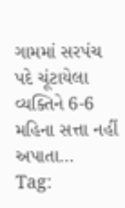ગામમાં સરપંચ પદે ચૂંટાયેલા વ્યક્તિને 6-6 મહિના સત્તા નહીં અપાતા…
Tag: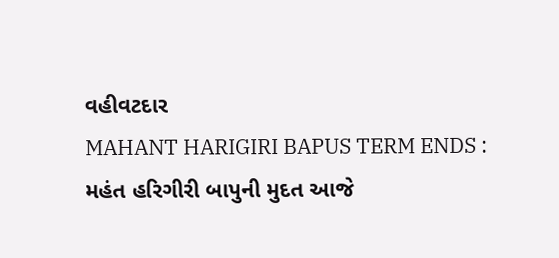વહીવટદાર
MAHANT HARIGIRI BAPUS TERM ENDS : મહંત હરિગીરી બાપુની મુદત આજે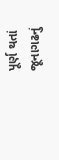પૂર્ણ થતાં જૂનાગઢનું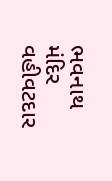ભવનાથ મંદિર વહીવટદાર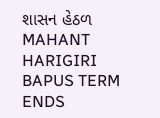શાસન હેઠળ
MAHANT HARIGIRI BAPUS TERM ENDS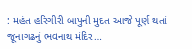: મહંત હરિગીરી બાપુની મુદત આજે પૂર્ણ થતાં જૂનાગઢનું ભવનાથ મંદિર…